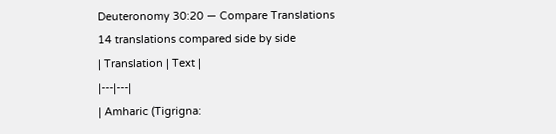Deuteronomy 30:20 — Compare Translations
14 translations compared side by side
| Translation | Text |
|---|---|
| Amharic (Tigrigna: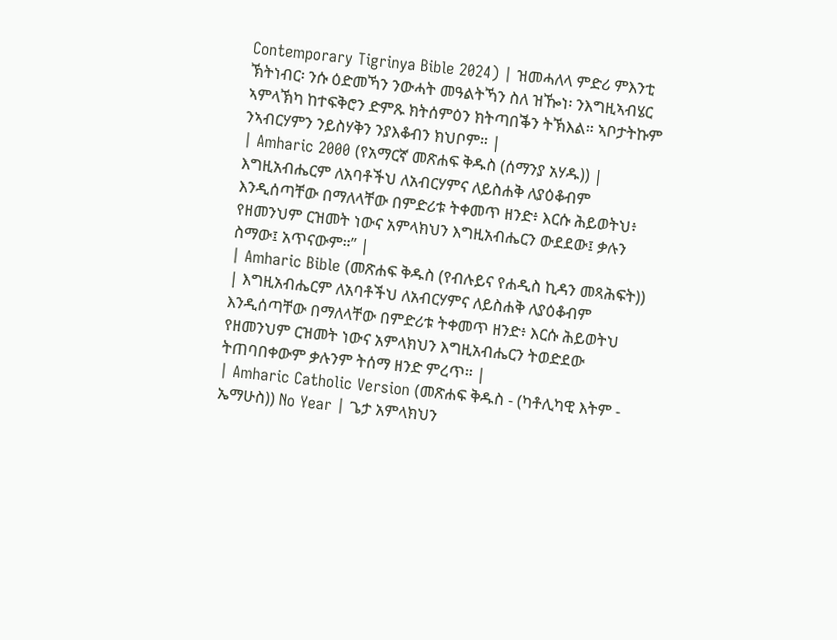Contemporary Tigrinya Bible 2024) | ዝመሓለላ ምድሪ ምእንቲ ኽትነብር፡ ንሱ ዕድመኻን ንውሓት መዓልትኻን ስለ ዝዀነ፡ ንእግዚኣብሄር ኣምላኽካ ከተፍቅሮን ድምጹ ክትሰምዕን ክትጣበቕን ትኽእል። ኣቦታትኩም ንኣብርሃምን ንይስሃቅን ንያእቆብን ክህቦም። |
| Amharic 2000 (የአማርኛ መጽሐፍ ቅዱስ (ሰማንያ አሃዱ)) | እግዚአብሔርም ለአባቶችህ ለአብርሃምና ለይስሐቅ ለያዕቆብም እንዲሰጣቸው በማለላቸው በምድሪቱ ትቀመጥ ዘንድ፥ እርሱ ሕይወትህ፥ የዘመንህም ርዝመት ነውና አምላክህን እግዚአብሔርን ውደደው፤ ቃሉን ስማው፤ አጥናውም።” |
| Amharic Bible (መጽሐፍ ቅዱስ (የብሉይና የሐዲስ ኪዳን መጻሕፍት)) | እግዚአብሔርም ለአባቶችህ ለአብርሃምና ለይስሐቅ ለያዕቆብም እንዲሰጣቸው በማለላቸው በምድሪቱ ትቀመጥ ዘንድ፥ እርሱ ሕይወትህ የዘመንህም ርዝመት ነውና አምላክህን እግዚአብሔርን ትወድደው ትጠባበቀውም ቃሉንም ትሰማ ዘንድ ምረጥ። |
| Amharic Catholic Version (መጽሐፍ ቅዱስ - (ካቶሊካዊ እትም - ኤማሁስ)) No Year | ጌታ አምላክህን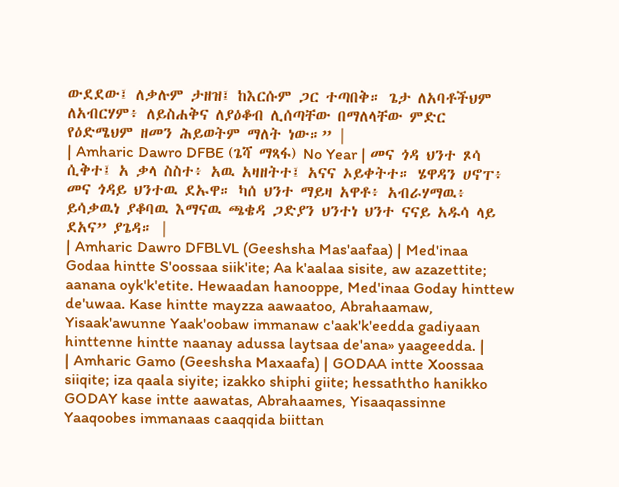ውደደው፤ ለቃሉም ታዘዝ፤ ከእርሱም ጋር ተጣበቅ። ጌታ ለአባቶችህም ለአብርሃም፥ ለይስሐቅና ለያዕቆብ ሊሰጣቸው በማለላቸው ምድር የዕድሜህም ዘመን ሕይወትም ማለት ነው።” |
| Amharic Dawro DFBE (ጌሻ ማጻፋ) No Year | መና ጎዳ ህንተ ጾሳ ሲቅተ፤ አ ቃላ ስስተ፥ አዉ አዛዘትተ፤ አናና ኦይቀትተ። ሄዋዳን ሀኖፐ፥ መና ጎዳይ ህንተዉ ደኡዋ። ካሰ ህንተ ማይዛ አዋቶ፥ አብራሃማዉ፥ ይሳቃዉነ ያቆባዉ እማናዉ ጫቄዳ ጋድያን ህንተነ ህንተ ናናይ አዱሳ ላይ ደአና” ያጌዳ። |
| Amharic Dawro DFBLVL (Geeshsha Mas'aafaa) | Med'inaa Godaa hintte S'oossaa siik'ite; Aa k'aalaa sisite, aw azazettite; aanana oyk'k'etite. Hewaadan hanooppe, Med'inaa Goday hinttew de'uwaa. Kase hintte mayzza aawaatoo, Abrahaamaw, Yisaak'awunne Yaak'oobaw immanaw c'aak'k'eedda gadiyaan hinttenne hintte naanay adussa laytsaa de'ana» yaageedda. |
| Amharic Gamo (Geeshsha Maxaafa) | GODAA intte Xoossaa siiqite; iza qaala siyite; izakko shiphi giite; hessaththo hanikko GODAY kase intte aawatas, Abrahaames, Yisaaqassinne Yaaqoobes immanaas caaqqida biittan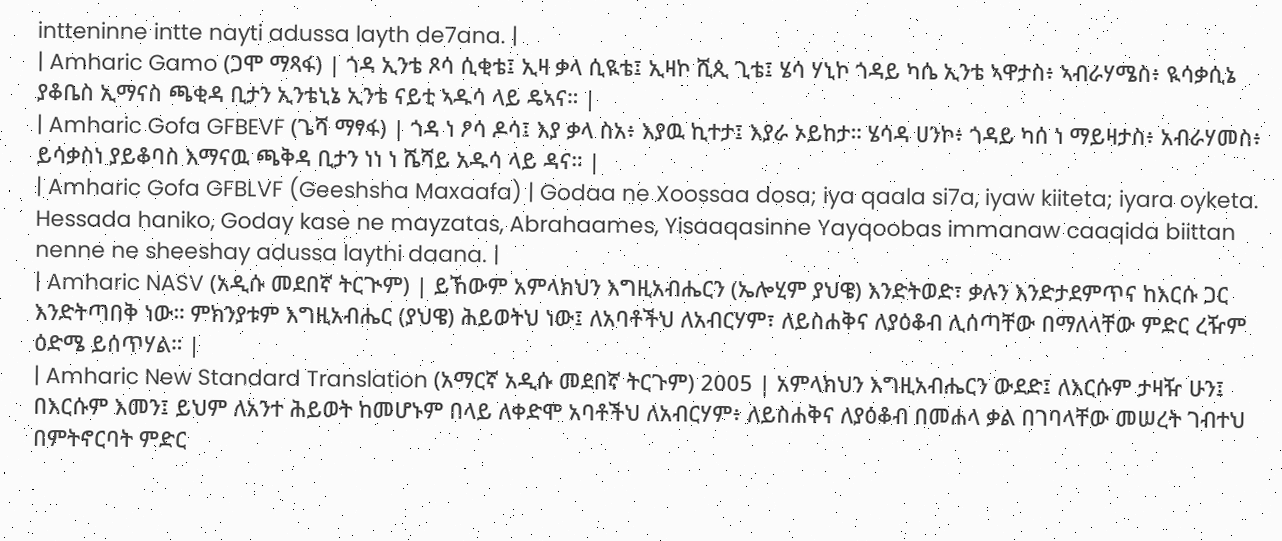intteninne intte nayti adussa layth de7ana. |
| Amharic Gamo (ጋሞ ማጻፋ) | ጎዳ ኢንቴ ጾሳ ሲቂቴ፤ ኢዛ ቃላ ሲዪቴ፤ ኢዛኮ ሺጲ ጊቴ፤ ሄሳ ሃኒኮ ጎዳይ ካሴ ኢንቴ ኣዋታስ፥ ኣብራሃሜስ፥ ዪሳቃሲኔ ያቆቤስ ኢማናስ ጫቂዳ ቢታን ኢንቴኒኔ ኢንቴ ናይቲ ኣዱሳ ላይ ዴኣና። |
| Amharic Gofa GFBEVF (ጌሻ ማፃፋ) | ጎዳ ነ ፆሳ ዶሳ፤ እያ ቃላ ስአ፥ እያዉ ኪተታ፤ እያራ ኦይከታ። ሄሳዳ ሀንኮ፥ ጎዳይ ካሰ ነ ማይዛታስ፥ አብራሃመስ፥ ይሳቃስነ ያይቆባስ እማናዉ ጫቅዳ ቢታን ነነ ነ ሼሻይ አዱሳ ላይ ዳና። |
| Amharic Gofa GFBLVF (Geeshsha Maxaafa) | Godaa ne Xoossaa dosa; iya qaala si7a, iyaw kiiteta; iyara oyketa. Hessada haniko, Goday kase ne mayzatas, Abrahaames, Yisaaqasinne Yayqoobas immanaw caaqida biittan nenne ne sheeshay adussa laythi daana. |
| Amharic NASV (አዲሱ መደበኛ ትርጒም) | ይኸውም አምላክህን እግዚአብሔርን (ኤሎሂም ያህዌ) እንድትወድ፣ ቃሉን እንድታደምጥና ከእርሱ ጋር እንድትጣበቅ ነው። ምክንያቱም እግዚአብሔር (ያህዌ) ሕይወትህ ነው፤ ለአባቶችህ ለአብርሃም፣ ለይስሐቅና ለያዕቆብ ሊሰጣቸው በማለላቸው ምድር ረዥም ዕድሜ ይሰጥሃል። |
| Amharic New Standard Translation (አማርኛ አዲሱ መደበኛ ትርጉም) 2005 | አምላክህን እግዚአብሔርን ውደድ፤ ለእርሱም ታዛዥ ሁን፤ በእርሱም እመን፤ ይህም ለአንተ ሕይወት ከመሆኑም በላይ ለቀድሞ አባቶችህ ለአብርሃም፥ ለይስሐቅና ለያዕቆብ በመሐላ ቃል በገባላቸው መሠረት ገብተህ በምትኖርባት ምድር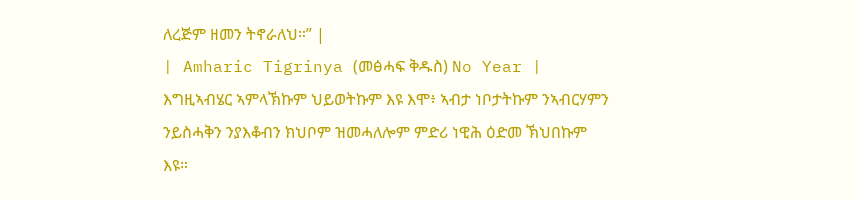ለረጅም ዘመን ትኖራለህ።” |
| Amharic Tigrinya (መፅሓፍ ቅዱስ) No Year | እግዚኣብሄር ኣምላኽኩም ህይወትኩም እዩ እሞ፥ ኣብታ ነቦታትኩም ንኣብርሃምን ንይስሓቅን ንያእቆብን ክህቦም ዝመሓለሎም ምድሪ ነዊሕ ዕድመ ኽህበኩም እዩ።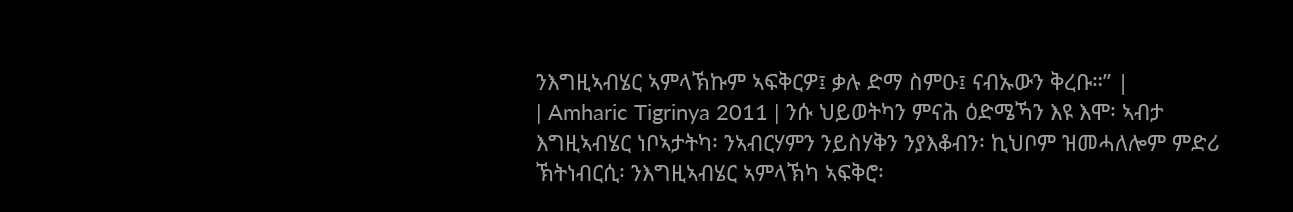ንእግዚኣብሄር ኣምላኽኩም ኣፍቅርዎ፤ ቃሉ ድማ ስምዑ፤ ናብኡውን ቅረቡ።” |
| Amharic Tigrinya 2011 | ንሱ ህይወትካን ምናሕ ዕድሜኻን እዩ እሞ፡ ኣብታ እግዚኣብሄር ነቦኣታትካ፡ ንኣብርሃምን ንይስሃቅን ንያእቆብን፡ ኪህቦም ዝመሓለሎም ምድሪ ኽትነብርሲ፡ ንእግዚኣብሄር ኣምላኽካ ኣፍቅሮ፡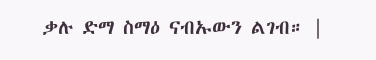ቃሉ ድማ ስማዕ ናብኡውን ልገብ። |